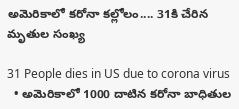అమెరికాలో కరోనా కల్లోలం.... 31కి చేరిన మృతుల సంఖ్య

31 People dies in US due to corona virus
  • అమెరికాలో 1000 దాటిన కరోనా బాధితుల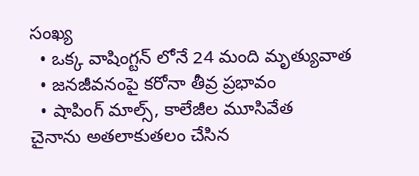సంఖ్య
  • ఒక్క వాషింగ్టన్ లోనే 24 మంది మృత్యువాత
  • జనజీవనంపై కరోనా తీవ్ర ప్రభావం
  • షాపింగ్ మాల్స్, కాలేజీల మూసివేత
చైనాను అతలాకుతలం చేసిన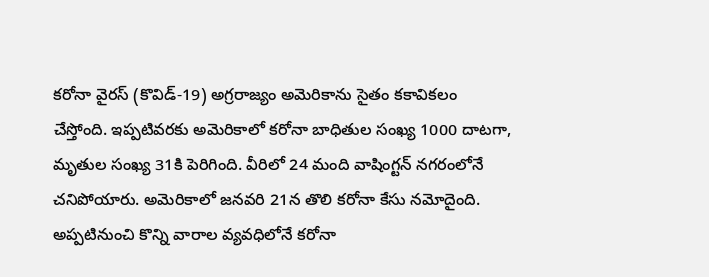కరోనా వైరస్ (కొవిడ్-19) అగ్రరాజ్యం అమెరికాను సైతం కకావికలం చేస్తోంది. ఇప్పటివరకు అమెరికాలో కరోనా బాధితుల సంఖ్య 1000 దాటగా, మృతుల సంఖ్య 31కి పెరిగింది. వీరిలో 24 మంది వాషింగ్టన్ నగరంలోనే చనిపోయారు. అమెరికాలో జనవరి 21న తొలి కరోనా కేసు నమోదైంది. అప్పటినుంచి కొన్ని వారాల వ్యవధిలోనే కరోనా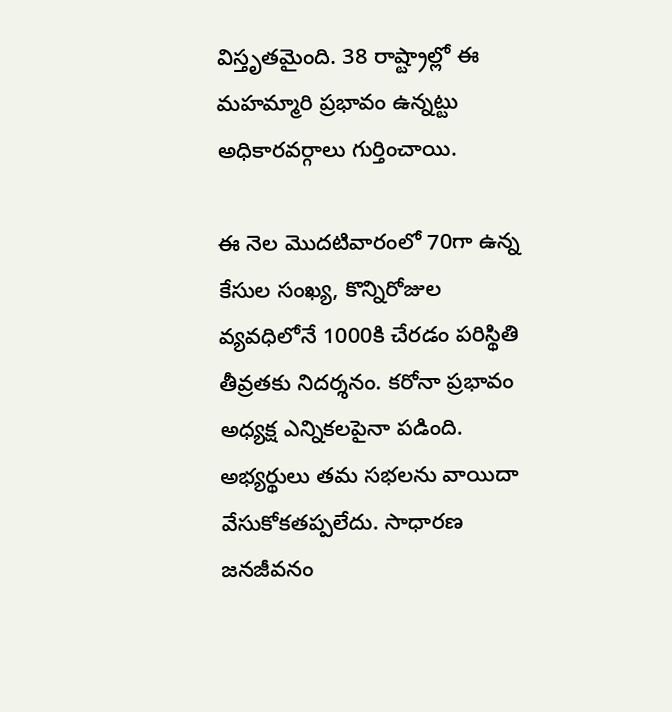విస్తృతమైంది. 38 రాష్ట్రాల్లో ఈ మహమ్మారి ప్రభావం ఉన్నట్టు అధికారవర్గాలు గుర్తించాయి.

ఈ నెల మొదటివారంలో 70గా ఉన్న కేసుల సంఖ్య, కొన్నిరోజుల వ్యవధిలోనే 1000కి చేరడం పరిస్థితి తీవ్రతకు నిదర్శనం. కరోనా ప్రభావం అధ్యక్ష ఎన్నికలపైనా పడింది. అభ్యర్థులు తమ సభలను వాయిదా వేసుకోకతప్పలేదు. సాధారణ జనజీవనం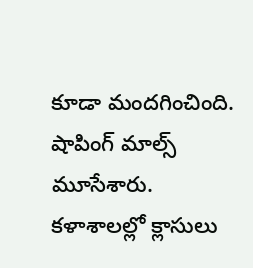కూడా మందగించింది. షాపింగ్ మాల్స్ మూసేశారు. కళాశాలల్లో క్లాసులు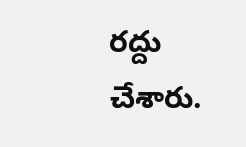రద్దు చేశారు.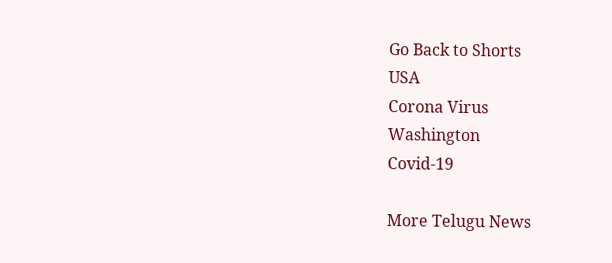Go Back to Shorts
USA
Corona Virus
Washington
Covid-19

More Telugu News